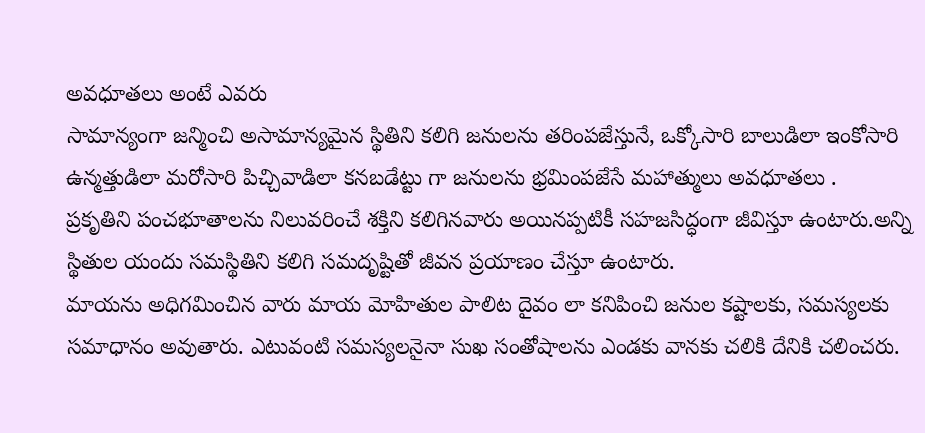అవధూతలు అంటే ఎవరు
సామాన్యంగా జన్మించి అసామాన్యమైన స్థితిని కలిగి జనులను తరింపజేస్తునే, ఒక్కోసారి బాలుడిలా ఇంకోసారి ఉన్మత్తుడిలా మరోసారి పిచ్చివాడిలా కనబడేట్టు గా జనులను భ్రమింపజేసే మహాత్ములు అవధూతలు .
ప్రకృతిని పంచభూతాలను నిలువరించే శక్తిని కలిగినవారు అయినప్పటికీ సహజసిద్ధంగా జీవిస్తూ ఉంటారు.అన్ని స్థితుల యందు సమస్థితిని కలిగి సమదృష్టితో జీవన ప్రయాణం చేస్తూ ఉంటారు.
మాయను అధిగమించిన వారు మాయ మోహితుల పాలిట దైవం లా కనిపించి జనుల కష్టాలకు, సమస్యలకు సమాధానం అవుతారు. ఎటువంటి సమస్యలనైనా సుఖ సంతోషాలను ఎండకు వానకు చలికి దేనికి చలించరు.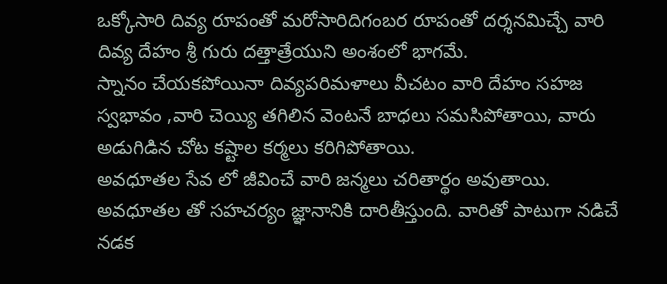ఒక్కోసారి దివ్య రూపంతో మరోసారిదిగంబర రూపంతో దర్శనమిచ్చే వారి దివ్య దేహం శ్రీ గురు దత్తాత్రేయుని అంశంలో భాగమే.
స్నానం చేయకపోయినా దివ్యపరిమళాలు వీచటం వారి దేహం సహజ స్వభావం ,వారి చెయ్యి తగిలిన వెంటనే బాధలు సమసిపోతాయి, వారు అడుగిడిన చోట కష్టాల కర్మలు కరిగిపోతాయి.
అవధూతల సేవ లో జీవించే వారి జన్మలు చరితార్థం అవుతాయి. అవధూతల తో సహచర్యం జ్ఞానానికి దారితీస్తుంది. వారితో పాటుగా నడిచే నడక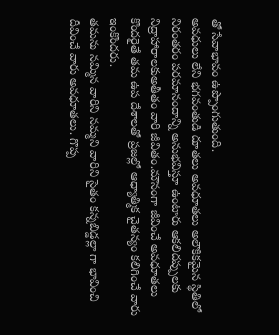తో సేవాభావం ఉప్పొంగుతుంది.
అవధులు లేని భగవంతుడి దూతలు అవధూతలు అలౌకికమైన స్థితిలో నిరంతరం పరమానందాన్ని అనుభవిస్తూ ఉంటారు ఆకలిదప్పులకు నిద్రాహారాలకుఅతీతం వారి జీవితం.మౌనంగా జీవించే అవధూతలు కొందరైతే తమ ఉప దేశాలతో ప్రజల్లో ఆధ్యాత్మిక చైతన్యం కలిగించే వారు ఇంకొందరు.
తమను నమ్మిన వారిని నమ్మని వారిని సైతం కన్నబిడ్డల్లా గా భావించి దీవించే వారు అవధూతలు. గొప్ప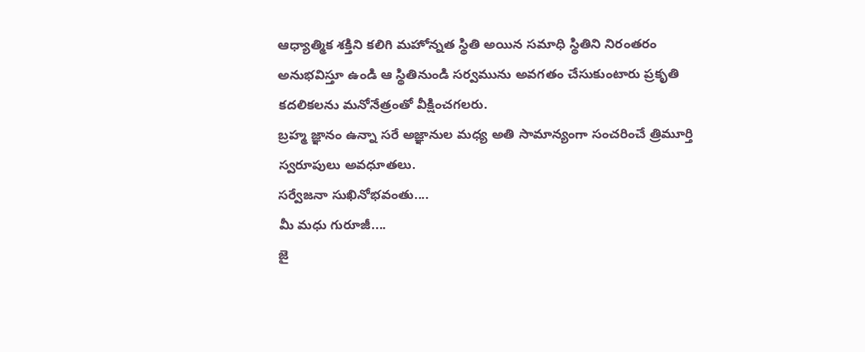ఆధ్యాత్మిక శక్తిని కలిగి మహోన్నత స్థితి అయిన సమాధి స్థితిని నిరంతరం అనుభవిస్తూ ఉండి ఆ స్థితినుండి సర్వమును అవగతం చేసుకుంటారు ప్రకృతి కదలికలను మనోనేత్రంతో వీక్షించగలరు.
బ్రహ్మ జ్ఞానం ఉన్నా సరే అజ్ఞానుల మధ్య అతి సామాన్యంగా సంచరించే త్రిమూర్తి స్వరూపులు అవధూతలు.
సర్వేజనా సుఖినోభవంతు....
మీ మధు గురూజీ....
జై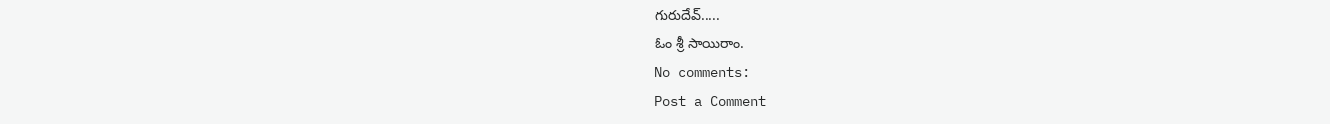గురుదేవ్.....
ఓం శ్రీ సాయిరాం.
No comments:
Post a Comment